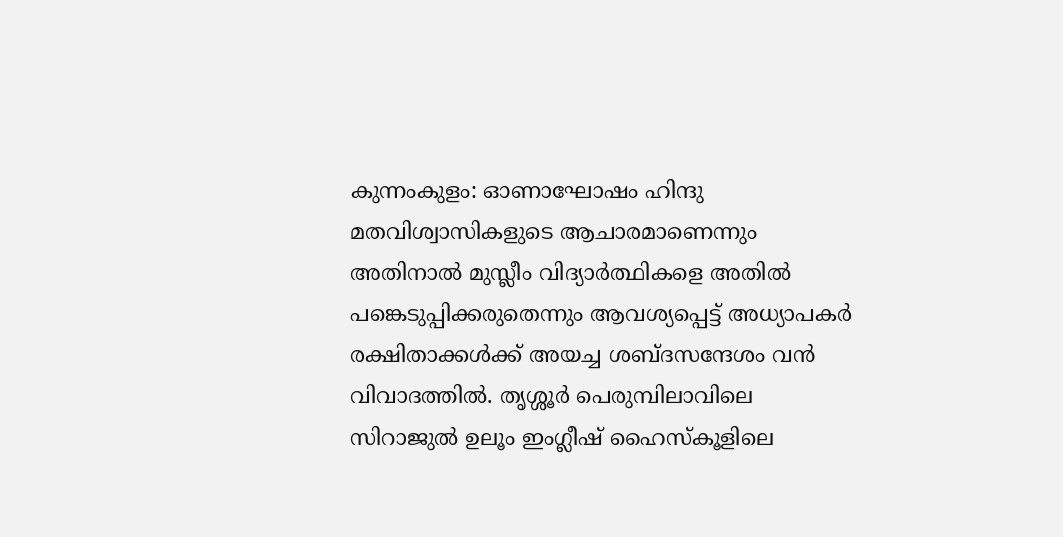കുന്നംകുളം: ഓണാഘോഷം ഹിന്ദു മതവിശ്വാസികളുടെ ആചാരമാണെന്നും അതിനാൽ മുസ്ലീം വിദ്യാർത്ഥികളെ അതിൽ പങ്കെടുപ്പിക്കരുതെന്നും ആവശ്യപ്പെട്ട് അധ്യാപകർ രക്ഷിതാക്കൾക്ക് അയച്ച ശബ്ദസന്ദേശം വൻ വിവാദത്തിൽ. തൃശ്ശൂർ പെരുമ്പിലാവിലെ സിറാജുൽ ഉലൂം ഇംഗ്ലീഷ് ഹൈസ്കൂളിലെ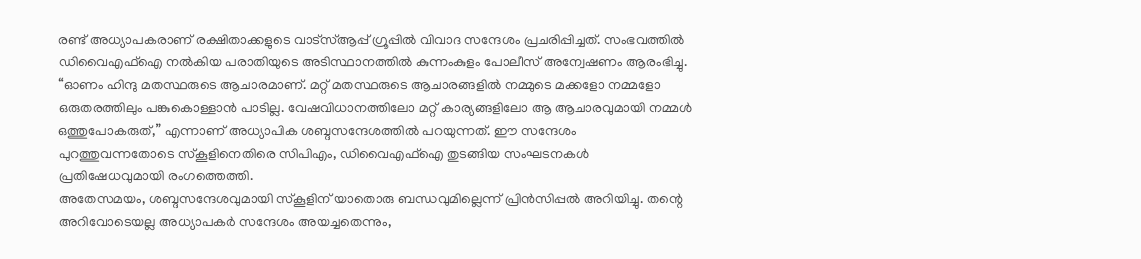രണ്ട് അധ്യാപകരാണ് രക്ഷിതാക്കളുടെ വാട്സ്ആപ്പ് ഗ്രൂപ്പിൽ വിവാദ സന്ദേശം പ്രചരിപ്പിച്ചത്. സംഭവത്തിൽ ഡിവൈഎഫ്ഐ നൽകിയ പരാതിയുടെ അടിസ്ഥാനത്തിൽ കുന്നംകുളം പോലീസ് അന്വേഷണം ആരംഭിച്ചു.
“ഓണം ഹിന്ദു മതസ്ഥരുടെ ആചാരമാണ്. മറ്റ് മതസ്ഥരുടെ ആചാരങ്ങളിൽ നമ്മുടെ മക്കളോ നമ്മളോ ഒരുതരത്തിലും പങ്കുകൊള്ളാൻ പാടില്ല. വേഷവിധാനത്തിലോ മറ്റ് കാര്യങ്ങളിലോ ആ ആചാരവുമായി നമ്മൾ ഒത്തുപോകരുത്,” എന്നാണ് അധ്യാപിക ശബ്ദസന്ദേശത്തിൽ പറയുന്നത്. ഈ സന്ദേശം പുറത്തുവന്നതോടെ സ്കൂളിനെതിരെ സിപിഎം, ഡിവൈഎഫ്ഐ തുടങ്ങിയ സംഘടനകൾ പ്രതിഷേധവുമായി രംഗത്തെത്തി.
അതേസമയം, ശബ്ദസന്ദേശവുമായി സ്കൂളിന് യാതൊരു ബന്ധവുമില്ലെന്ന് പ്രിൻസിപ്പൽ അറിയിച്ചു. തന്റെ അറിവോടെയല്ല അധ്യാപകർ സന്ദേശം അയച്ചതെന്നും,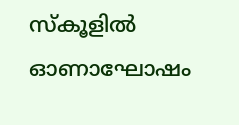സ്കൂളിൽ ഓണാഘോഷം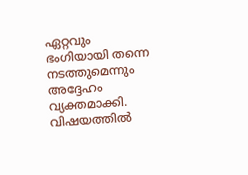ഏറ്റവും ഭംഗിയായി തന്നെ നടത്തുമെന്നും അദ്ദേഹം വ്യക്തമാക്കി. വിഷയത്തിൽ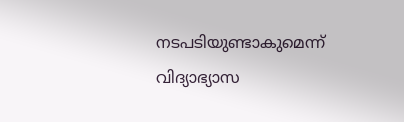നടപടിയുണ്ടാകുമെന്ന് വിദ്യാഭ്യാസ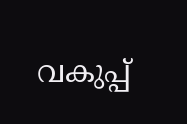വകുപ്പ്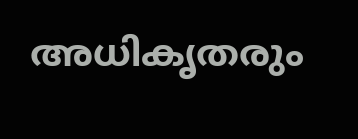അധികൃതരും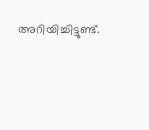അറിയിച്ചിട്ടുണ്ട്.